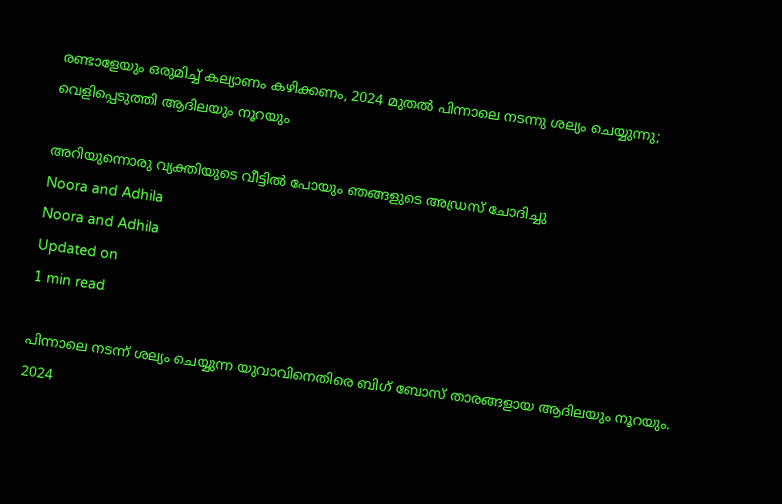രണ്ടാളേയും ഒരുമിച്ച് കല്യാണം കഴിക്കണം, 2024 മുതല്‍ പിന്നാലെ നടന്നു ശല്യം ചെയ്യുന്നു; വെളിപ്പെടുത്തി ആദിലയും നൂറയും

അറിയുന്നൊരു വ്യക്തിയുടെ വീട്ടില്‍ പോയും ഞങ്ങളുടെ അഡ്രസ് ചോദിച്ചു
Noora and Adhila
Noora and Adhila
Updated on
1 min read

പിന്നാലെ നടന്ന് ശല്യം ചെയ്യുന്ന യുവാവിനെതിരെ ബിഗ് ബോസ് താരങ്ങളായ ആദിലയും നൂറയും. 2024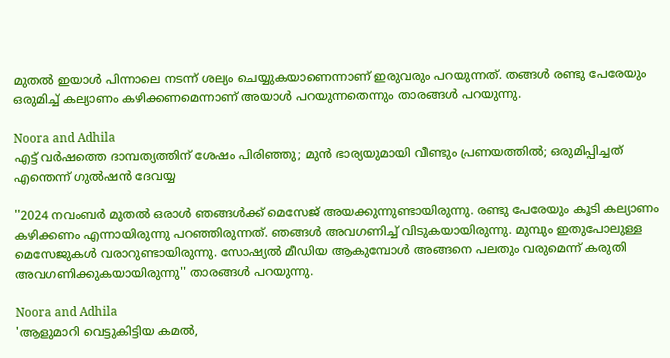മുതല്‍ ഇയാള്‍ പിന്നാലെ നടന്ന് ശല്യം ചെയ്യുകയാണെന്നാണ് ഇരുവരും പറയുന്നത്. തങ്ങള്‍ രണ്ടു പേരേയും ഒരുമിച്ച് കല്യാണം കഴിക്കണമെന്നാണ് അയാള്‍ പറയുന്നതെന്നും താരങ്ങള്‍ പറയുന്നു.

Noora and Adhila
എട്ട് വര്‍ഷത്തെ ദാമ്പത്യത്തിന് ശേഷം പിരിഞ്ഞു; മുന്‍ ഭാര്യയുമായി വീണ്ടും പ്രണയത്തില്‍; ഒരുമിപ്പിച്ചത് എന്തെന്ന് ഗുല്‍ഷന്‍ ദേവയ്യ

''2024 നവംബര്‍ മുതല്‍ ഒരാള്‍ ഞങ്ങള്‍ക്ക് മെസേജ് അയക്കുന്നുണ്ടായിരുന്നു. രണ്ടു പേരേയും കൂടി കല്യാണം കഴിക്കണം എന്നായിരുന്നു പറഞ്ഞിരുന്നത്. ഞങ്ങള്‍ അവഗണിച്ച് വിടുകയായിരുന്നു. മുമ്പും ഇതുപോലുള്ള മെസേജുകള്‍ വരാറുണ്ടായിരുന്നു. സോഷ്യല്‍ മീഡിയ ആകുമ്പോള്‍ അങ്ങനെ പലതും വരുമെന്ന് കരുതി അവഗണിക്കുകയായിരുന്നു'' താരങ്ങള്‍ പറയുന്നു.

Noora and Adhila
'ആളുമാറി വെട്ടുകിട്ടിയ കമല്‍,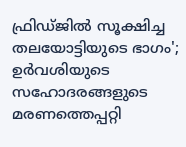ഫ്രിഡ്ജില്‍ സൂക്ഷിച്ച തലയോട്ടിയുടെ ഭാഗം'; ഉര്‍വശിയുടെ സഹോദരങ്ങളുടെ മരണത്തെപ്പറ്റി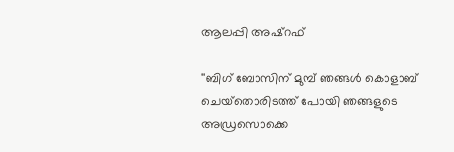ആലപ്പി അഷ്‌റഫ്

''ബിഗ് ബോസിന് മുമ്പ് ഞങ്ങള്‍ കൊളാബ് ചെയ്‌തൊരിടത്ത് പോയി ഞങ്ങളുടെ അഡ്രസൊക്കെ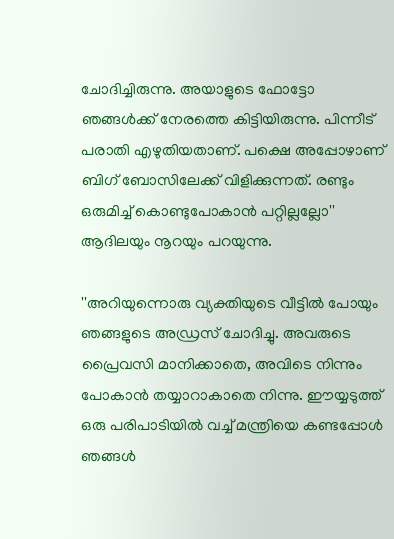ചോദിച്ചിരുന്നു. അയാളുടെ ഫോട്ടോ ഞങ്ങള്‍ക്ക് നേരത്തെ കിട്ടിയിരുന്നു. പിന്നീട് പരാതി എഴുതിയതാണ്. പക്ഷെ അപ്പോഴാണ് ബിഗ് ബോസിലേക്ക് വിളിക്കുന്നത്. രണ്ടും ഒരുമിച്ച് കൊണ്ടുപോകാന്‍ പറ്റില്ലല്ലോ'' ആദിലയും നൂറയും പറയുന്നു.

''അറിയുന്നൊരു വ്യക്തിയുടെ വീട്ടില്‍ പോയും ഞങ്ങളുടെ അഡ്രസ് ചോദിച്ചു. അവരുടെ പ്രൈവസി മാനിക്കാതെ, അവിടെ നിന്നും പോകാന്‍ തയ്യാറാകാതെ നിന്നു. ഈയ്യടുത്ത് ഒരു പരിപാടിയില്‍ വച്ച് മന്ത്രിയെ കണ്ടപ്പോള്‍ ഞങ്ങള്‍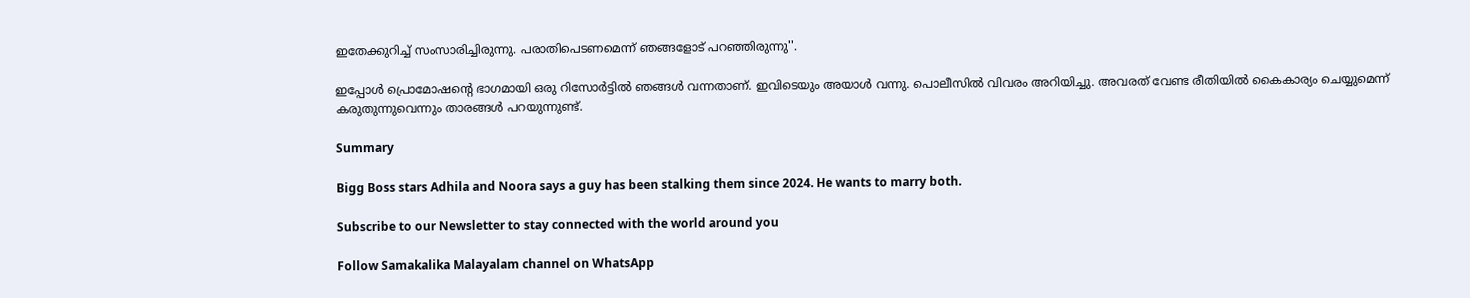ഇതേക്കുറിച്ച് സംസാരിച്ചിരുന്നു. പരാതിപെടണമെന്ന് ഞങ്ങളോട് പറഞ്ഞിരുന്നു''.

ഇപ്പോള്‍ പ്രൊമോഷന്റെ ഭാഗമായി ഒരു റിസോര്‍ട്ടില്‍ ഞങ്ങള്‍ വന്നതാണ്. ഇവിടെയും അയാള്‍ വന്നു. പൊലീസില്‍ വിവരം അറിയിച്ചു. അവരത് വേണ്ട രീതിയില്‍ കൈകാര്യം ചെയ്യുമെന്ന് കരുതുന്നുവെന്നും താരങ്ങള്‍ പറയുന്നുണ്ട്.

Summary

Bigg Boss stars Adhila and Noora says a guy has been stalking them since 2024. He wants to marry both.

Subscribe to our Newsletter to stay connected with the world around you

Follow Samakalika Malayalam channel on WhatsApp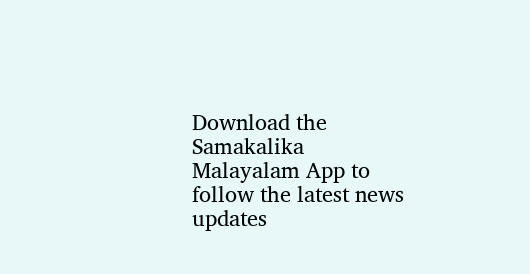Download the Samakalika Malayalam App to follow the latest news updates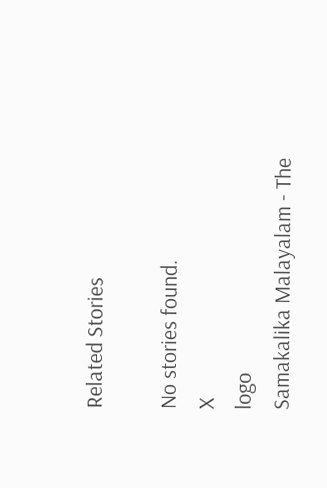Related Stories

No stories found.
X
logo
Samakalika Malayalam - The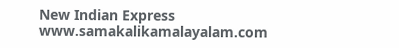New Indian Express
www.samakalikamalayalam.com